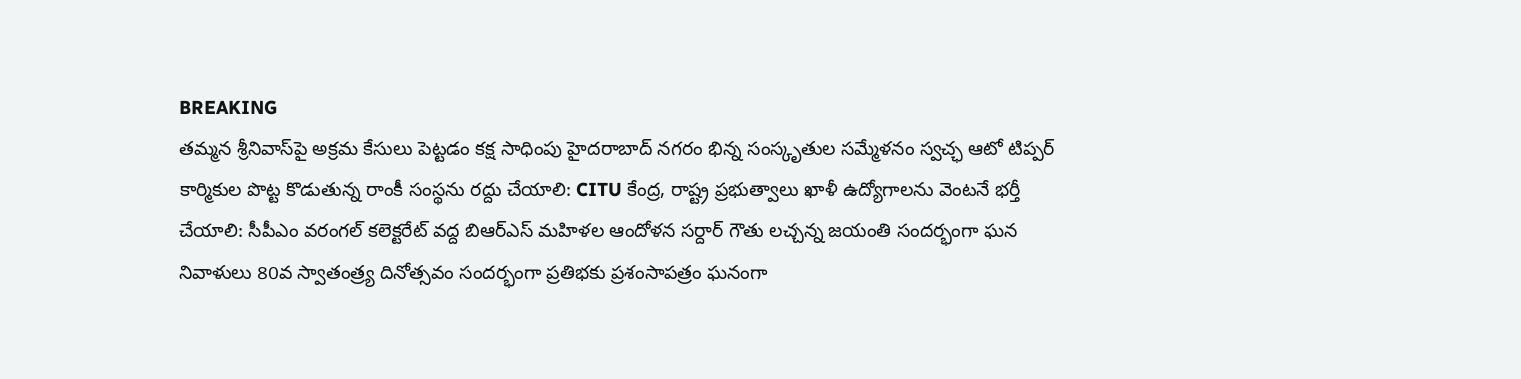BREAKING
తమ్మన శ్రీనివాస్‌పై అక్రమ కేసులు పెట్టడం కక్ష సాధింపు హైదరాబాద్ నగరం భిన్న సంస్కృతుల సమ్మేళనం స్వచ్ఛ ఆటో టిప్పర్ కార్మికుల పొట్ట కొడుతున్న రాంకీ సంస్థను రద్దు చేయాలి: CITU కేంద్ర, రాష్ట్ర ప్రభుత్వాలు ఖాళీ ఉద్యోగాలను వెంటనే భర్తీ చేయాలి: సీపీఎం వరంగల్ కలెక్టరేట్ వద్ద బిఆర్ఎస్ మహిళల ఆందోళన సర్దార్ గౌతు లచ్చన్న జయంతి సందర్భంగా ఘన నివాళులు 80వ స్వాతంత్ర్య దినోత్సవం సందర్భంగా ప్రతిభకు ప్రశంసాపత్రం ఘనంగా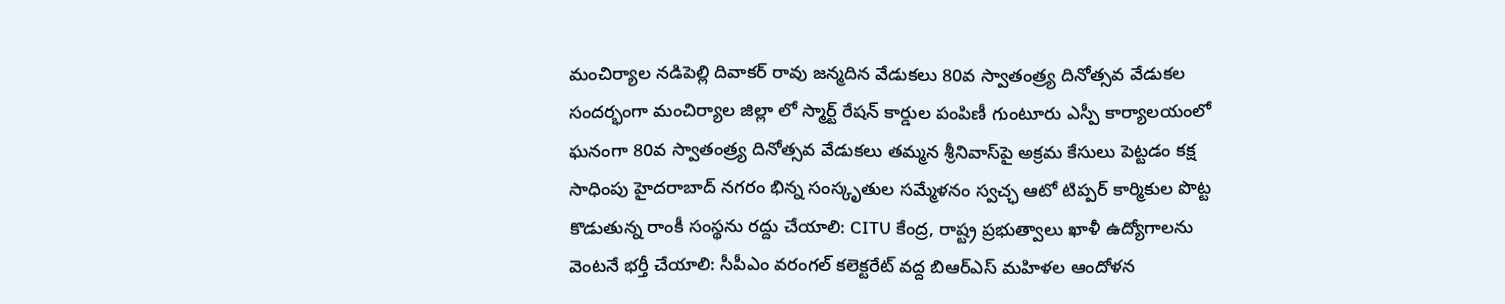మంచిర్యాల నడిపెల్లి దివాకర్ రావు జన్మదిన వేడుకలు 80వ స్వాతంత్ర్య దినోత్సవ వేడుకల సందర్భంగా మంచిర్యాల జిల్లా లో స్మార్ట్ రేషన్ కార్డుల పంపిణీ గుంటూరు ఎస్పీ కార్యాలయంలో ఘనంగా 80వ స్వాతంత్ర్య దినోత్సవ వేడుకలు తమ్మన శ్రీనివాస్‌పై అక్రమ కేసులు పెట్టడం కక్ష సాధింపు హైదరాబాద్ నగరం భిన్న సంస్కృతుల సమ్మేళనం స్వచ్ఛ ఆటో టిప్పర్ కార్మికుల పొట్ట కొడుతున్న రాంకీ సంస్థను రద్దు చేయాలి: CITU కేంద్ర, రాష్ట్ర ప్రభుత్వాలు ఖాళీ ఉద్యోగాలను వెంటనే భర్తీ చేయాలి: సీపీఎం వరంగల్ కలెక్టరేట్ వద్ద బిఆర్ఎస్ మహిళల ఆందోళన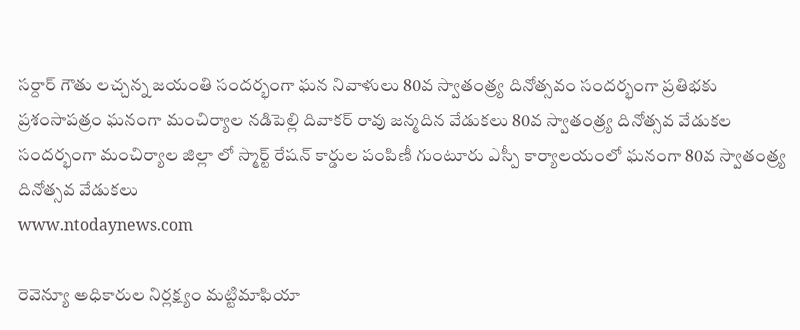సర్దార్ గౌతు లచ్చన్న జయంతి సందర్భంగా ఘన నివాళులు 80వ స్వాతంత్ర్య దినోత్సవం సందర్భంగా ప్రతిభకు ప్రశంసాపత్రం ఘనంగా మంచిర్యాల నడిపెల్లి దివాకర్ రావు జన్మదిన వేడుకలు 80వ స్వాతంత్ర్య దినోత్సవ వేడుకల సందర్భంగా మంచిర్యాల జిల్లా లో స్మార్ట్ రేషన్ కార్డుల పంపిణీ గుంటూరు ఎస్పీ కార్యాలయంలో ఘనంగా 80వ స్వాతంత్ర్య దినోత్సవ వేడుకలు
www.ntodaynews.com

రెవెన్యూ అధికారుల నిర్లక్ష్యం మట్టిమాఫియా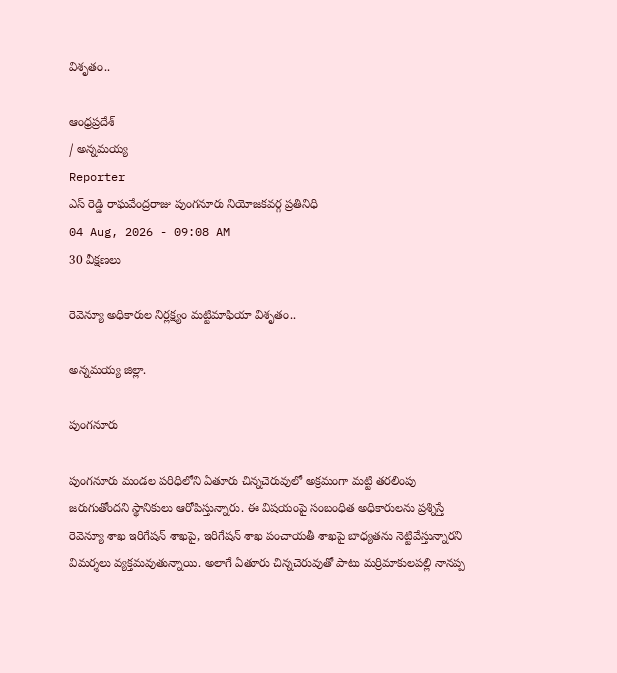విశృతం..

ఆంధ్రప్రదేశ్
/ అన్నమయ్య
Reporter
ఎస్ రెడ్డి రాఘవేంద్రరాజు పుంగనూరు నియోజకవర్గ ప్రతినిధి
04 Aug, 2026 - 09:08 AM
30 వీక్షణలు

రెవెన్యూ అధికారుల నిర్లక్ష్యం మట్టిమాఫియా విశృతం..

అన్నమయ్య జిల్లా.

పుంగనూరు

పుంగనూరు మండల పరిధిలోని ఏతూరు చిన్నచెరువులో అక్రమంగా మట్టి తరలింపు జరుగుతోందని స్థానికులు ఆరోపిస్తున్నారు. ఈ విషయంపై సంబంధిత అధికారులను ప్రశ్నిస్తే రెవెన్యూ శాఖ ఇరిగేషన్ శాఖపై, ఇరిగేషన్ శాఖ పంచాయతీ శాఖపై బాధ్యతను నెట్టివేస్తున్నారని విమర్శలు వ్యక్తమవుతున్నాయి. అలాగే ఏతూరు చిన్నచెరువుతో పాటు మర్రిమాకులపల్లి నానప్ప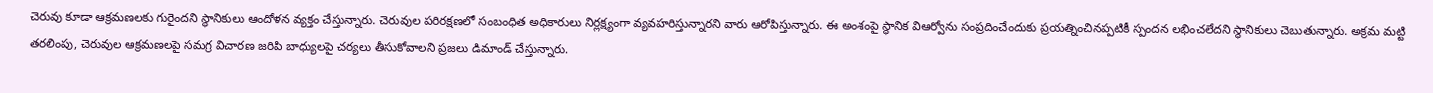చెరువు కూడా ఆక్రమణలకు గురైందని స్థానికులు ఆందోళన వ్యక్తం చేస్తున్నారు. చెరువుల పరిరక్షణలో సంబంధిత అధికారులు నిర్లక్ష్యంగా వ్యవహరిస్తున్నారని వారు ఆరోపిస్తున్నారు. ఈ అంశంపై స్థానిక విఆర్వోను సంప్రదించేందుకు ప్రయత్నించినప్పటికీ స్పందన లభించలేదని స్థానికులు చెబుతున్నారు. అక్రమ మట్టి తరలింపు, చెరువుల ఆక్రమణలపై సమగ్ర విచారణ జరిపి బాధ్యులపై చర్యలు తీసుకోవాలని ప్రజలు డిమాండ్ చేస్తున్నారు.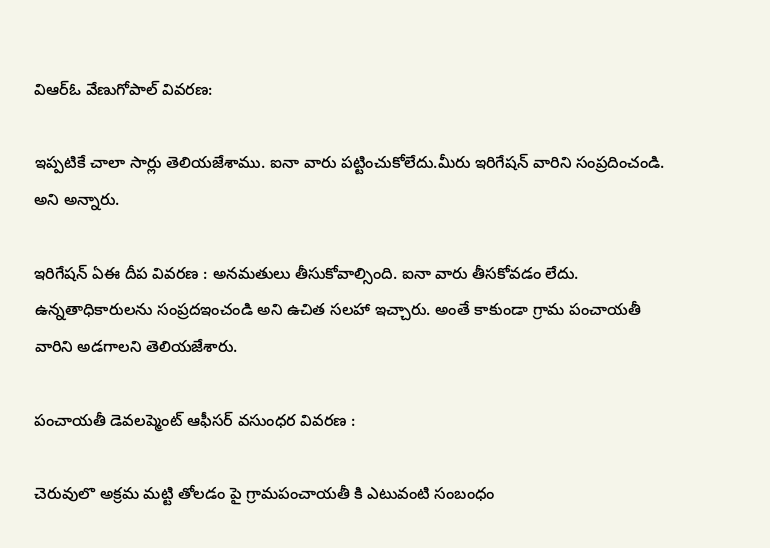విఆర్ఓ వేణుగోపాల్ వివరణ:

ఇప్పటికే చాలా సార్లు తెలియజేశాము. ఐనా వారు పట్టించుకోలేదు.మీరు ఇరిగేషన్ వారిని సంప్రదించండి. అని అన్నారు.

ఇరిగేషన్ ఏఈ దీప వివరణ : అనమతులు తీసుకోవాల్సింది. ఐనా వారు తీసకోవడం లేదు. ఉన్నతాధికారులను సంప్రదఇంచండి అని ఉచిత సలహా ఇచ్చారు. అంతే కాకుండా గ్రామ పంచాయతీ వారిని అడగాలని తెలియజేశారు.

పంచాయతీ డెవలప్మెంట్ ఆఫీసర్ వసుంధర వివరణ :

చెరువులొ అక్రమ మట్టి తోలడం పై గ్రామపంచాయతీ కి ఎటువంటి సంబంధం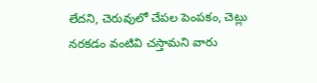లేదని, చెరువులో చేపల పెంపకం, చెట్లు నరకడం వంటివి చస్తామని వారు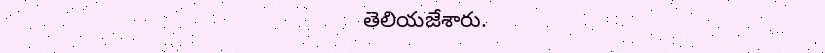తెలియజేశారు.